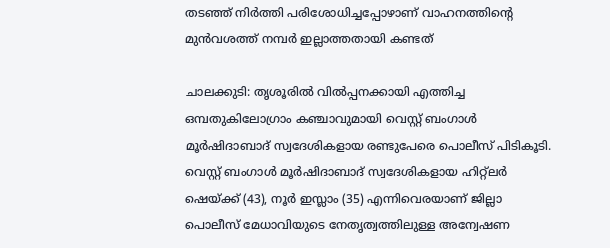തടഞ്ഞ് നിര്‍ത്തി പരിശോധിച്ചപ്പോഴാണ് വാഹനത്തിന്റെ മുന്‍വശത്ത് നമ്പര്‍ ഇല്ലാത്തതായി കണ്ടത്

ചാലക്കുടി: തൃശൂരിൽ വില്‍പ്പനക്കായി എത്തിച്ച ഒമ്പതുകിലോഗ്രാം കഞ്ചാവുമായി വെസ്റ്റ് ബംഗാള്‍ മൂര്‍ഷിദാബാദ് സ്വദേശികളായ രണ്ടുപേരെ പൊലീസ് പിടികൂടി. വെസ്റ്റ് ബംഗാള്‍ മൂര്‍ഷിദാബാദ് സ്വദേശികളായ ഹിറ്റ്‌ലര്‍ ഷെയ്ക്ക് (43), നൂര്‍ ഇസ്ലാം (35) എന്നിവെരയാണ് ജില്ലാ പൊലീസ് മേധാവിയുടെ നേതൃത്വത്തിലുള്ള അന്വേഷണ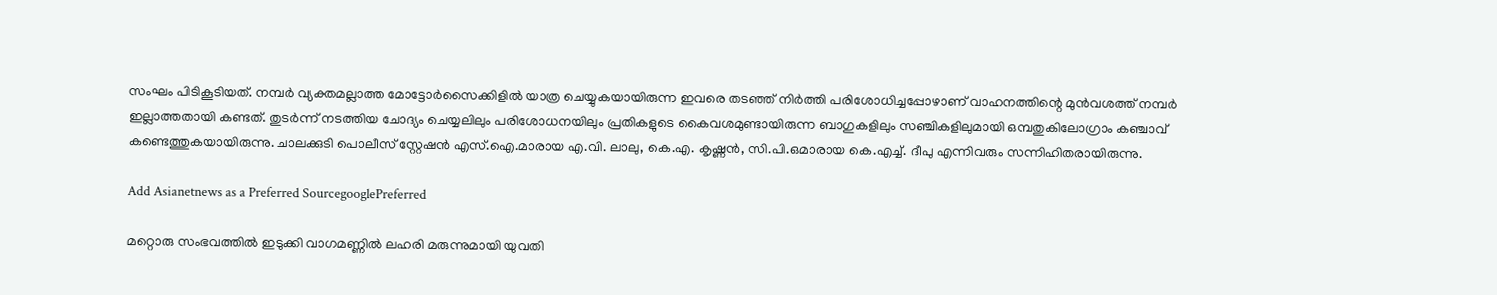സംഘം പിടികൂടിയത്. നമ്പര്‍ വ്യക്തമല്ലാത്ത മോട്ടോര്‍സൈക്കിളില്‍ യാത്ര ചെയ്യുകയായിരുന്ന ഇവരെ തടഞ്ഞ് നിര്‍ത്തി പരിശോധിച്ചപ്പോഴാണ് വാഹനത്തിന്റെ മുന്‍വശത്ത് നമ്പര്‍ ഇല്ലാത്തതായി കണ്ടത്. തുടര്‍ന്ന് നടത്തിയ ചോദ്യം ചെയ്യലിലും പരിശോധനയിലും പ്രതികളുടെ കൈവശമുണ്ടായിരുന്ന ബാഗുകളിലും സഞ്ചികളിലുമായി ഒമ്പതുകിലോഗ്രാം കഞ്ചാവ് കണ്ടെത്തുകയായിരുന്നു. ചാലക്കുടി പൊലീസ് സ്റ്റേഷന്‍ എസ്.ഐ.മാരായ എ.വി. ലാലു, കെ.എ. കൃഷ്ണന്‍, സി.പി.ഒമാരായ കെ.എച്ച്. ദീപു എന്നിവരും സന്നിഹിതരായിരുന്നു.

Add Asianetnews as a Preferred SourcegooglePreferred

മറ്റൊരു സംഭവത്തിൽ ഇടുക്കി വാഗമണ്ണിൽ ലഹരി മരുന്നുമായി യുവതി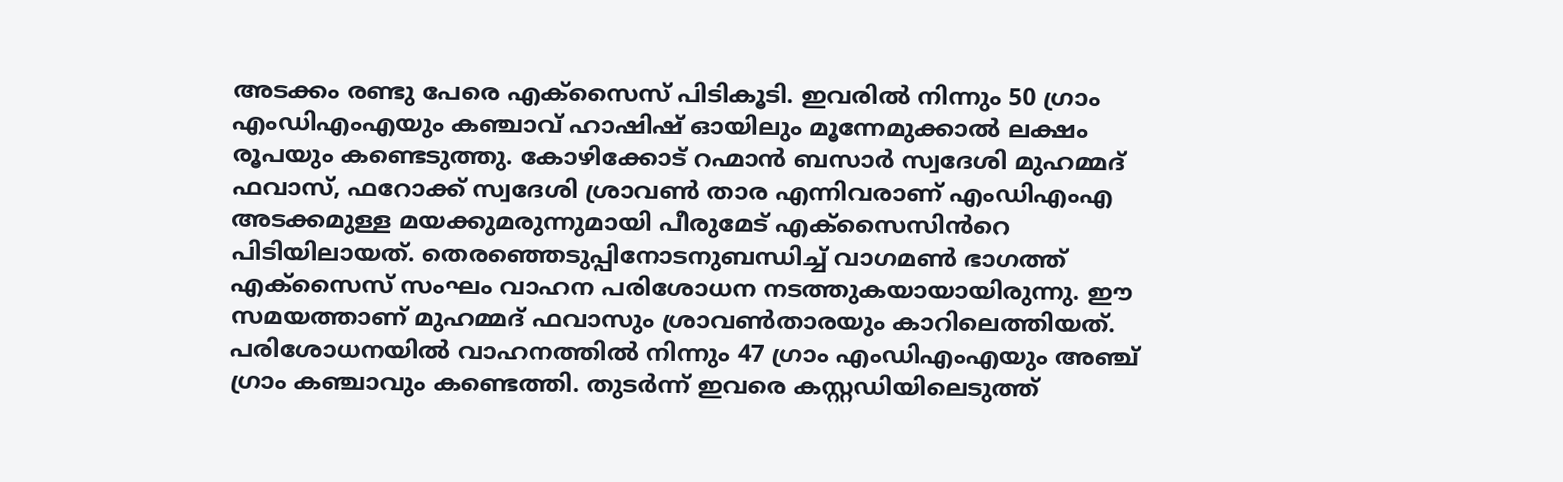അടക്കം രണ്ടു പേരെ എക്സൈസ് പിടികൂടി. ഇവരിൽ നിന്നും 50 ഗ്രാം എംഡിഎംഎയും കഞ്ചാവ് ഹാഷിഷ് ഓയിലും മൂന്നേമുക്കാൽ ലക്ഷം രൂപയും കണ്ടെടുത്തു. കോഴിക്കോട് റഹ്മാൻ ബസാർ സ്വദേശി മുഹമ്മദ് ഫവാസ്, ഫറോക്ക് സ്വദേശി ശ്രാവൺ താര എന്നിവരാണ് എംഡിഎംഎ അടക്കമുള്ള മയക്കുമരുന്നുമായി പീരുമേട് എക്സൈസിൻറെ പിടിയിലായത്. തെരഞ്ഞെടുപ്പിനോടനുബന്ധിച്ച് വാഗമൺ ഭാഗത്ത് എക്സൈസ് സംഘം വാഹന പരിശോധന നടത്തുകയായായിരുന്നു. ഈ സമയത്താണ് മുഹമ്മദ് ഫവാസും ശ്രാവൺതാരയും കാറിലെത്തിയത്. പരിശോധനയിൽ വാഹനത്തിൽ നിന്നും 47 ഗ്രാം എംഡിഎംഎയും അഞ്ച് ഗ്രാം കഞ്ചാവും കണ്ടെത്തി. തുടർന്ന് ഇവരെ കസ്റ്റഡിയിലെടുത്ത്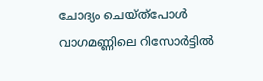ചോദ്യം ചെയ്ത്പോൾ വാഗമണ്ണിലെ റിസോർട്ടിൽ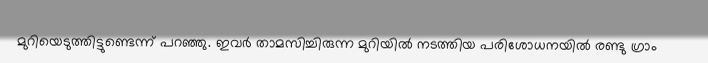മുറിയെടുത്തിട്ടുണ്ടെന്ന് പറഞ്ഞു. ഇവർ താമസിച്ചിരുന്ന മുറിയിൽ നടത്തിയ പരിശോധനയിൽ രണ്ടു ഗ്രാം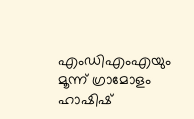എംഡിഎംഎയും മൂന്ന് ഗ്രാമോളം ഹാഷിഷ്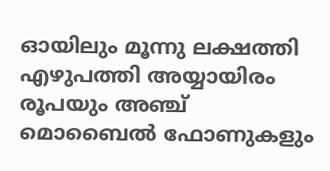ഓയിലും മൂന്നു ലക്ഷത്തി എഴുപത്തി അയ്യായിരം രൂപയും അഞ്ച് മൊബൈൽ ഫോണുകളും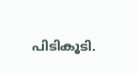പിടികൂടി.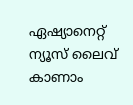ഏഷ്യാനെറ്റ് ന്യൂസ് ലൈവ് കാണാം